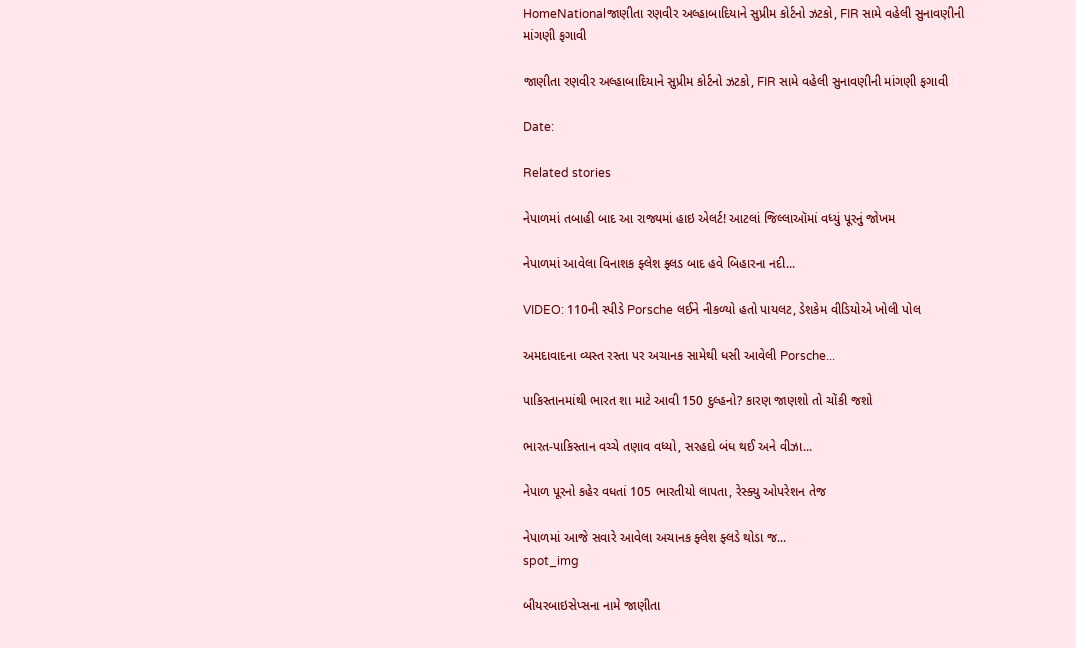HomeNationalજાણીતા રણવીર અલ્હાબાદિયાને સુપ્રીમ કોર્ટનો ઝટકો, FIR સામે વહેલી સુનાવણીની માંગણી ફગાવી

જાણીતા રણવીર અલ્હાબાદિયાને સુપ્રીમ કોર્ટનો ઝટકો, FIR સામે વહેલી સુનાવણીની માંગણી ફગાવી

Date:

Related stories

નેપાળમાં તબાહી બાદ આ રાજ્યમાં હાઇ એલર્ટ! આટલાં જિલ્લાઑમાં વધ્યું પૂરનું જોખમ

નેપાળમાં આવેલા વિનાશક ફ્લેશ ફ્લડ બાદ હવે બિહારના નદી...

VIDEO: 110ની સ્પીડે Porsche લઈને નીકળ્યો હતો પાયલટ, ડેશકેમ વીડિયોએ ખોલી પોલ

અમદાવાદના વ્યસ્ત રસ્તા પર અચાનક સામેથી ધસી આવેલી Porsche...

પાકિસ્તાનમાંથી ભારત શા માટે આવી 150 દુલ્હનો? કારણ જાણશો તો ચોંકી જશો

ભારત-પાકિસ્તાન વચ્ચે તણાવ વધ્યો, સરહદો બંધ થઈ અને વીઝા...

નેપાળ પૂરનો કહેર વધતાં 105 ભારતીયો લાપતા, રેસ્ક્યુ ઓપરેશન તેજ

નેપાળમાં આજે સવારે આવેલા અચાનક ફ્લેશ ફ્લડે થોડા જ...
spot_img

બીયરબાઇસેપ્સના નામે જાણીતા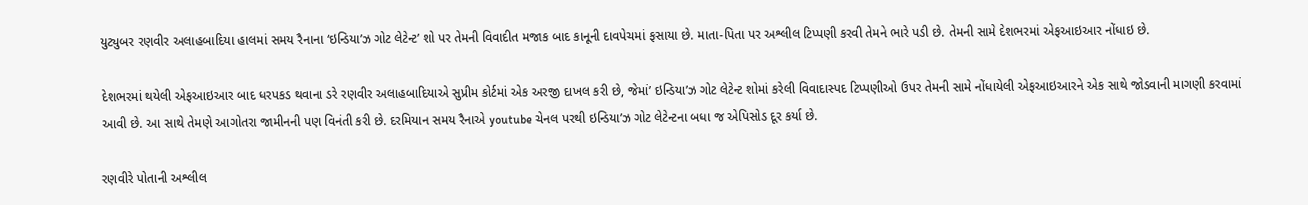યુટ્યુબર રણવીર અલાહબાદિયા હાલમાં સમય રૈનાના ‘ઇન્ડિયા’ઝ ગોટ લેટેન્ટ’ શો પર તેમની વિવાદીત મજાક બાદ કાનૂની દાવપેચમાં ફસાયા છે. માતા-પિતા પર અશ્લીલ ટિપ્પણી કરવી તેમને ભારે પડી છે. તેમની સામે દેશભરમાં એફઆઇઆર નોંધાઇ છે.

દેશભરમાં થયેલી એફઆઇઆર બાદ ધરપકડ થવાના ડરે રણવીર અલાહબાદિયાએ સુપ્રીમ કોર્ટમાં એક અરજી દાખલ કરી છે, જેમાં’ ઇન્ડિયા’ઝ ગોટ લેટેન્ટ શોમાં કરેલી વિવાદાસ્પદ ટિપ્પણીઓ ઉપર તેમની સામે નોંધાયેલી એફઆઇઆરને એક સાથે જોડવાની માગણી કરવામાં આવી છે. આ સાથે તેમણે આગોતરા જામીનની પણ વિનંતી કરી છે. દરમિયાન સમય રૈનાએ youtube ચેનલ પરથી ઇન્ડિયા’ઝ ગોટ લેટેન્ટના બધા જ એપિસોડ દૂર કર્યા છે.

રણવીરે પોતાની અશ્લીલ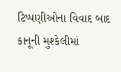ટિપ્પણીઓના વિવાદ બાદ કાનૂની મુશ્કેલીમાં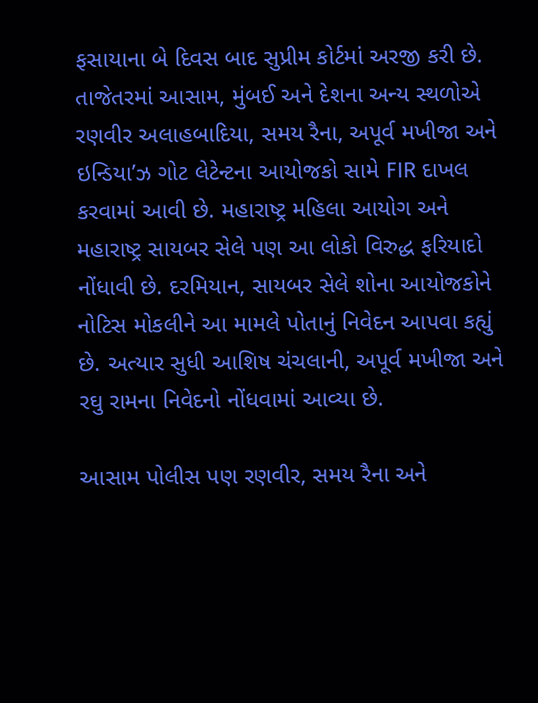ફસાયાના બે દિવસ બાદ સુપ્રીમ કોર્ટમાં અરજી કરી છે. તાજેતરમાં આસામ, મુંબઈ અને દેશના અન્ય સ્થળોએ રણવીર અલાહબાદિયા, સમય રૈના, અપૂર્વ મખીજા અને ઇન્ડિયા’ઝ ગોટ લેટેન્ટના આયોજકો સામે FIR દાખલ કરવામાં આવી છે. મહારાષ્ટ્ર મહિલા આયોગ અને મહારાષ્ટ્ર સાયબર સેલે પણ આ લોકો વિરુદ્ધ ફરિયાદો નોંધાવી છે. દરમિયાન, સાયબર સેલે શોના આયોજકોને નોટિસ મોકલીને આ મામલે પોતાનું નિવેદન આપવા કહ્યું છે. અત્યાર સુધી આશિષ ચંચલાની, અપૂર્વ મખીજા અને રઘુ રામના નિવેદનો નોંધવામાં આવ્યા છે.

આસામ પોલીસ પણ રણવીર, સમય રૈના અને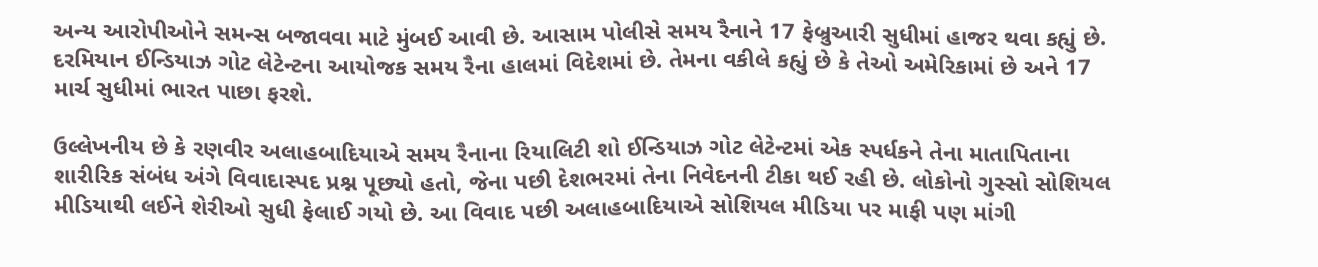અન્ય આરોપીઓને સમન્સ બજાવવા માટે મુંબઈ આવી છે. આસામ પોલીસે સમય રૈનાને 17 ફેબ્રુઆરી સુધીમાં હાજર થવા કહ્યું છે. દરમિયાન ઈન્ડિયાઝ ગોટ લેટેન્ટના આયોજક સમય રૈના હાલમાં વિદેશમાં છે. તેમના વકીલે કહ્યું છે કે તેઓ અમેરિકામાં છે અને 17 માર્ચ સુધીમાં ભારત પાછા ફરશે.

ઉલ્લેખનીય છે કે રણવીર અલાહબાદિયાએ સમય રૈનાના રિયાલિટી શો ઈન્ડિયાઝ ગોટ લેટેન્ટમાં એક સ્પર્ધકને તેના માતાપિતાના શારીરિક સંબંધ અંગે વિવાદાસ્પદ પ્રશ્ન પૂછ્યો હતો, જેના પછી દેશભરમાં તેના નિવેદનની ટીકા થઈ રહી છે. લોકોનો ગુસ્સો સોશિયલ મીડિયાથી લઈને શેરીઓ સુધી ફેલાઈ ગયો છે. આ વિવાદ પછી અલાહબાદિયાએ સોશિયલ મીડિયા પર માફી પણ માંગી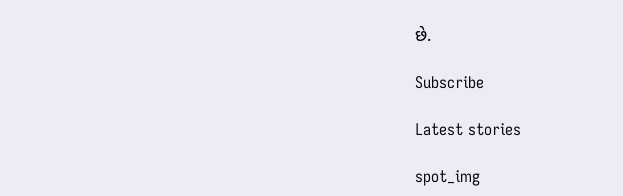છે.

Subscribe

Latest stories

spot_img